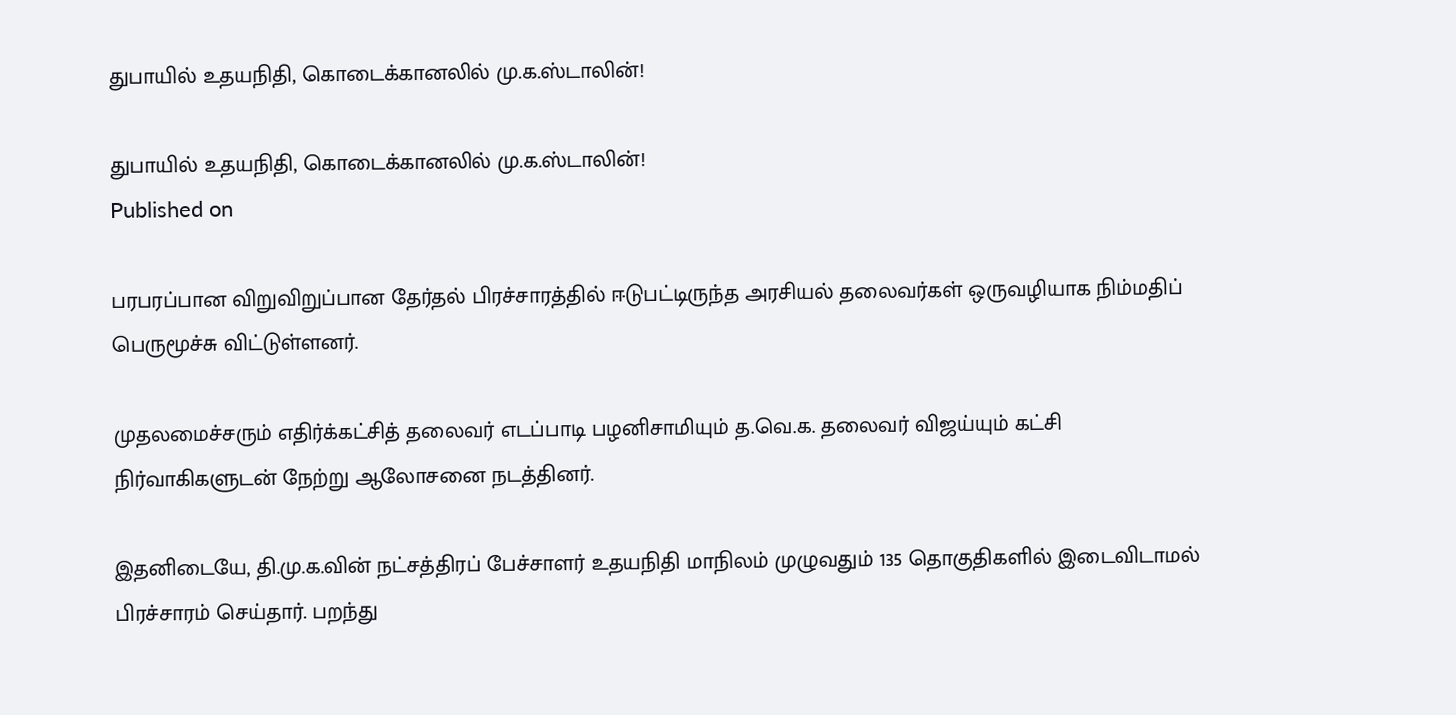துபாயில் உதயநிதி, கொடைக்கானலில் மு.க.ஸ்டாலின்!

துபாயில் உதயநிதி, கொடைக்கானலில் மு.க.ஸ்டாலின்!
Published on

பரபரப்பான விறுவிறுப்பான தேர்தல் பிரச்சாரத்தில் ஈடுபட்டிருந்த அரசியல் தலைவர்கள் ஒருவழியாக நிம்மதிப் பெருமூச்சு விட்டுள்ளனர்.

முதலமைச்சரும் எதிர்க்கட்சித் தலைவர் எடப்பாடி பழனிசாமியும் த.வெ.க. தலைவர் விஜய்யும் கட்சி நிர்வாகிகளுடன் நேற்று ஆலோசனை நடத்தினர்.

இதனிடையே, தி.மு.க.வின் நட்சத்திரப் பேச்சாளர் உதயநிதி மாநிலம் முழுவதும் 135 தொகுதிகளில் இடைவிடாமல் பிரச்சாரம் செய்தார். பறந்து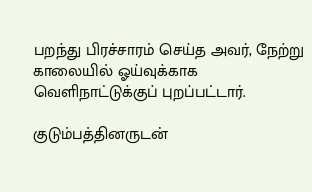பறந்து பிரச்சாரம் செய்த அவர், நேற்று காலையில் ஓய்வுக்காக வெளிநாட்டுக்குப் புறப்பட்டார்.

குடும்பத்தினருடன்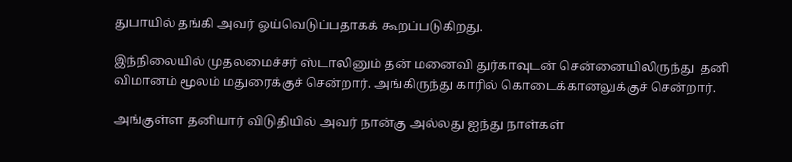துபாயில் தங்கி அவர் ஓய்வெடுப்பதாகக் கூறப்படுகிறது.

இந்நிலையில் முதலமைச்சர் ஸ்டாலினும் தன் மனைவி துர்காவுடன் சென்னையிலிருந்து  தனி விமானம் மூலம் மதுரைக்குச் சென்றார். அங்கிருந்து காரில் கொடைக்கானலுக்குச் சென்றார்.

அங்குள்ள தனியார் விடுதியில் அவர் நான்கு அல்லது ஐந்து நாள்கள்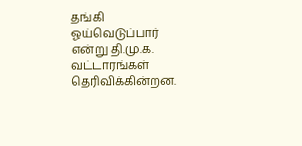தங்கி ஓய்வெடுப்பார் என்று தி.மு.க. வட்டாரங்கள் தெரிவிக்கின்றன.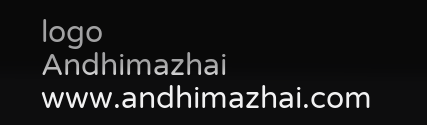logo
Andhimazhai
www.andhimazhai.com